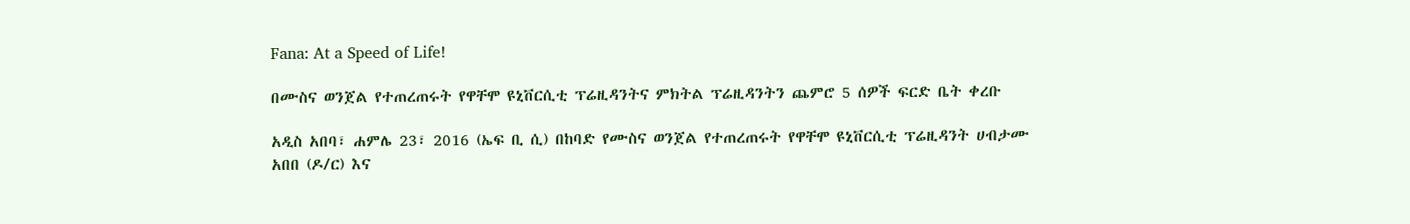Fana: At a Speed of Life!

በሙስና ወንጀል የተጠረጠሩት የዋቸሞ ዩኒቨርሲቲ ፕሬዚዳንትና ምክትል ፕሬዚዳንትን ጨምሮ 5 ሰዎች ፍርድ ቤት ቀረቡ

አዲስ አበባ፣ ሐምሌ 23፣ 2016 (ኤፍ ቢ ሲ) በከባድ የሙስና ወንጀል የተጠረጠሩት የዋቸሞ ዩኒቨርሲቲ ፕሬዚዳንት ሀብታሙ አበበ (ዶ/ር) እና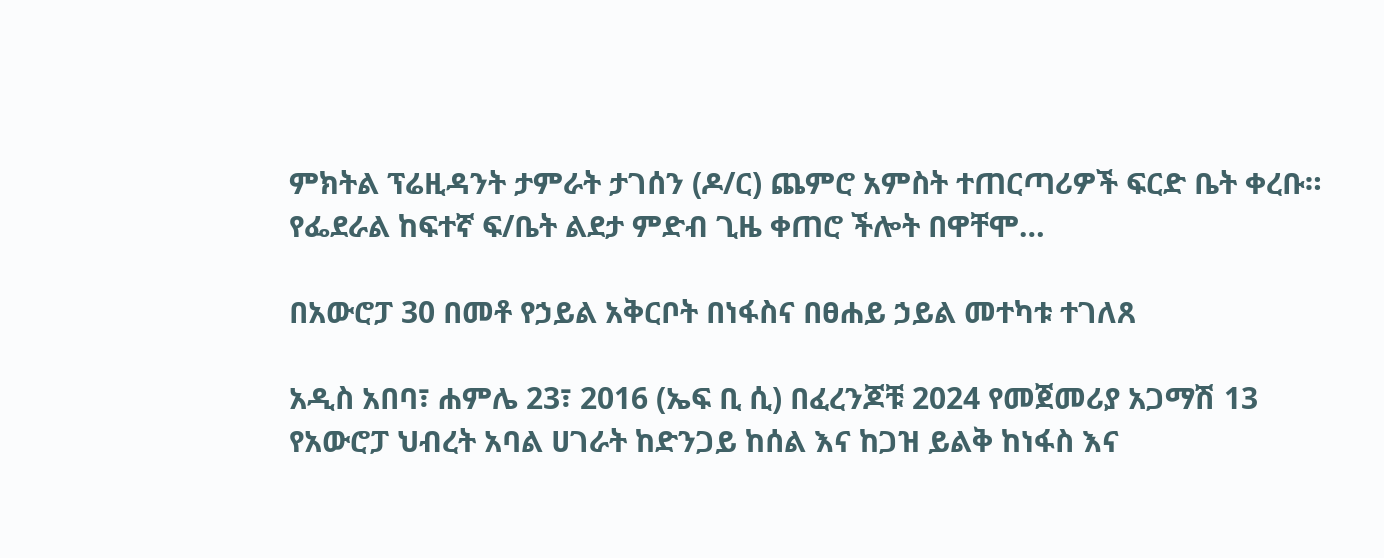ምክትል ፕሬዚዳንት ታምራት ታገሰን (ዶ/ር) ጨምሮ አምስት ተጠርጣሪዎች ፍርድ ቤት ቀረቡ። የፌደራል ከፍተኛ ፍ/ቤት ልደታ ምድብ ጊዜ ቀጠሮ ችሎት በዋቸሞ…

በአውሮፓ 30 በመቶ የኃይል አቅርቦት በነፋስና በፀሐይ ኃይል መተካቱ ተገለጸ

አዲስ አበባ፣ ሐምሌ 23፣ 2016 (ኤፍ ቢ ሲ) በፈረንጆቹ 2024 የመጀመሪያ አጋማሽ 13 የአውሮፓ ህብረት አባል ሀገራት ከድንጋይ ከሰል እና ከጋዝ ይልቅ ከነፋስ እና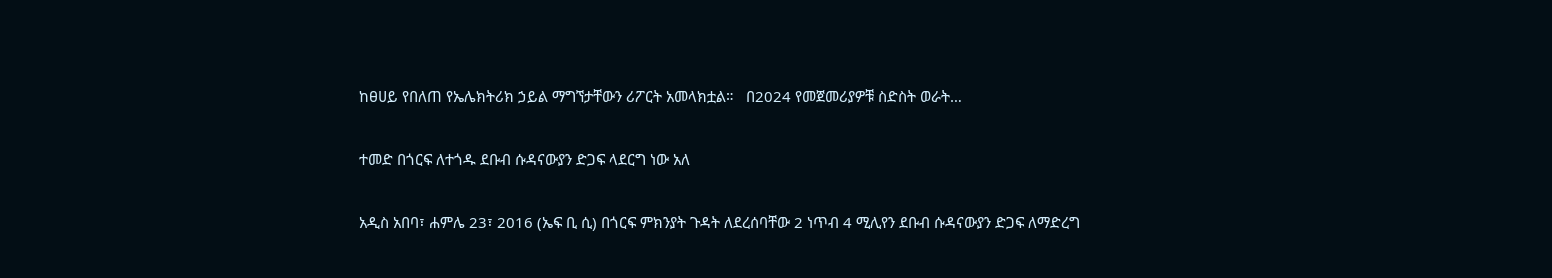ከፀሀይ የበለጠ የኤሌክትሪክ ኃይል ማግኘታቸውን ሪፖርት አመላክቷል።   በ2024 የመጀመሪያዎቹ ስድስት ወራት…

ተመድ በጎርፍ ለተጎዱ ደቡብ ሱዳናውያን ድጋፍ ላደርግ ነው አለ

አዲስ አበባ፣ ሐምሌ 23፣ 2016 (ኤፍ ቢ ሲ) በጎርፍ ምክንያት ጉዳት ለደረሰባቸው 2 ነጥብ 4 ሚሊየን ደቡብ ሱዳናውያን ድጋፍ ለማድረግ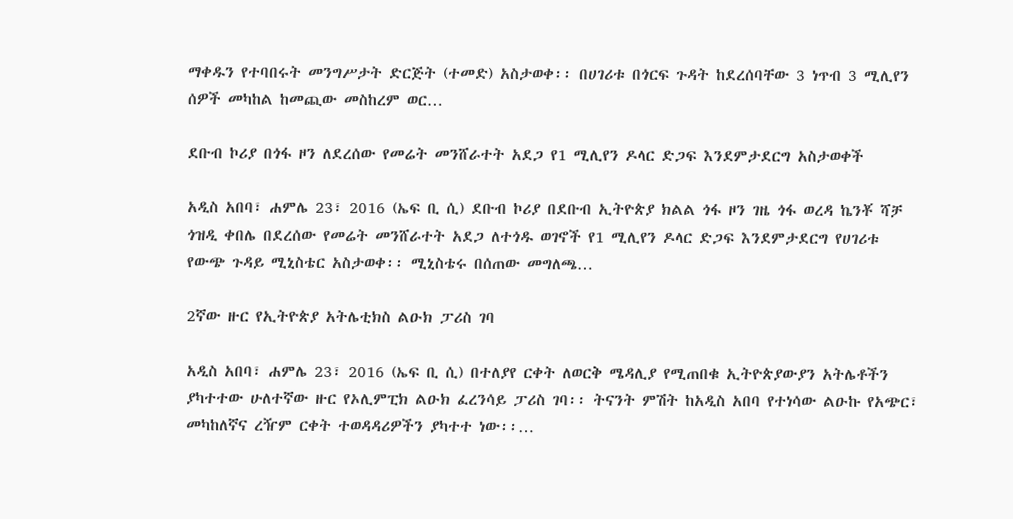ማቀዱን የተባበሩት መንግሥታት ድርጅት (ተመድ) አስታወቀ፡፡ በሀገሪቱ በጎርፍ ጉዳት ከደረሰባቸው 3 ነጥብ 3 ሚሊየን ሰዎች መካከል ከመጪው መስከረም ወር…

ደቡብ ኮሪያ በጎፋ ዞን ለደረሰው የመሬት መንሸራተት አደጋ የ1 ሚሊየን ዶላር ድጋፍ እንደምታደርግ አስታወቀች

አዲስ አበባ፣ ሐምሌ 23፣ 2016 (ኤፍ ቢ ሲ) ደቡብ ኮሪያ በደቡብ ኢትዮጵያ ክልል ጎፋ ዞን ገዜ ጎፋ ወረዳ ኬንቾ ሻቻ ጎዝዲ ቀበሌ በደረሰው የመሬት መንሸራተት አደጋ ለተጎዱ ወገኖች የ1 ሚሊየን ዶላር ድጋፍ እንደምታደርግ የሀገሪቱ የውጭ ጉዳይ ሚኒስቴር አስታወቀ፡፡ ሚኒስቴሩ በሰጠው መግለጫ…

2ኛው ዙር የኢትዮጵያ አትሌቲክስ ልዑክ ፓሪስ ገባ

አዲስ አበባ፣ ሐምሌ 23፣ 2016 (ኤፍ ቢ ሲ) በተለያየ ርቀት ለወርቅ ሜዳሊያ የሚጠበቁ ኢትዮጵያውያን አትሌቶችን ያካተተው ሁለተኛው ዙር የኦሊምፒክ ልዑክ ፈረንሳይ ፓሪስ ገባ፡፡ ትናንት ምሽት ከአዲስ አበባ የተነሳው ልዑኩ የአጭር፣ መካከለኛና ረዥም ርቀት ተወዳዳሪዎችን ያካተተ ነው፡፡…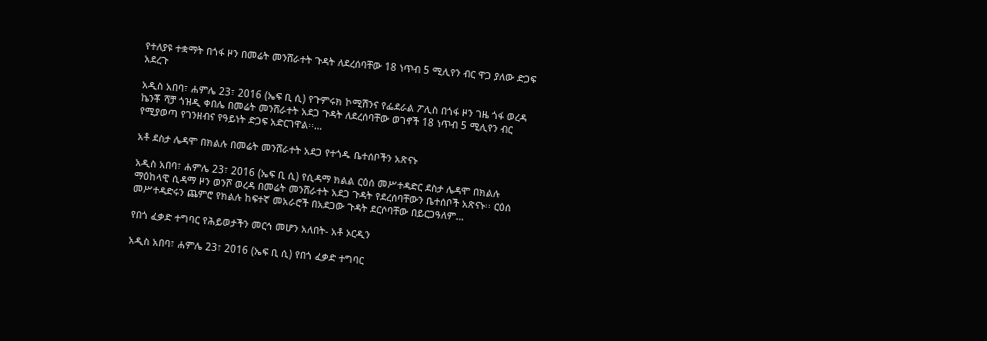የተለያዩ ተቋማት በጎፋ ዞን በመሬት መንሸራተት ጉዳት ለደረሰባቸው 18 ነጥብ 5 ሚሊየን ብር ዋጋ ያለው ድጋፍ አደረጉ

አዲስ አበባ፣ ሐምሌ 23፣ 2016 (ኤፍ ቢ ሲ) የጉምሩክ ኮሚሽንና የፌደራል ፖሊስ በጎፋ ዞን ገዜ ጎፋ ወረዳ ኬንቾ ሻቻ ጎዝዲ ቀበሌ በመሬት መንሸራተት አደጋ ጉዳት ለደረሰባቸው ወገኖች 18 ነጥብ 5 ሚሊየን ብር የሚያወጣ የገንዘብና የዓይነት ድጋፍ አድርገዋል፡፡…

አቶ ደስታ ሌዳሞ በክልሉ በመሬት መንሸራተት አደጋ የተጎዱ ቤተሰቦችን አጽናኑ

አዲስ አበባ፣ ሐምሌ 23፣ 2016 (ኤፍ ቢ ሲ) የሲዳማ ክልል ርዕሰ መሥተዳድር ደስታ ሌዳሞ በክልሉ ማዕከላዊ ሲዳማ ዞን ወንሾ ወረዳ በመሬት መንሸራተት አደጋ ጉዳት የደረሰባቸውን ቤተሰቦች አጽናኑ፡፡ ርዕሰ መሥተዳድሩን ጨምሮ የክልሉ ከፍተኛ መአራሮች በአደጋው ጉዳት ደርሶባቸው በይርጋዓለም…

የበጎ ፈቃድ ተግባር የሕይወታችን መርኅ መሆን አለበት- አቶ ኦርዲን

አዲስ አበባ፣ ሐምሌ 23፣ 2016 (ኤፍ ቢ ሲ) የበጎ ፈቃድ ተግባር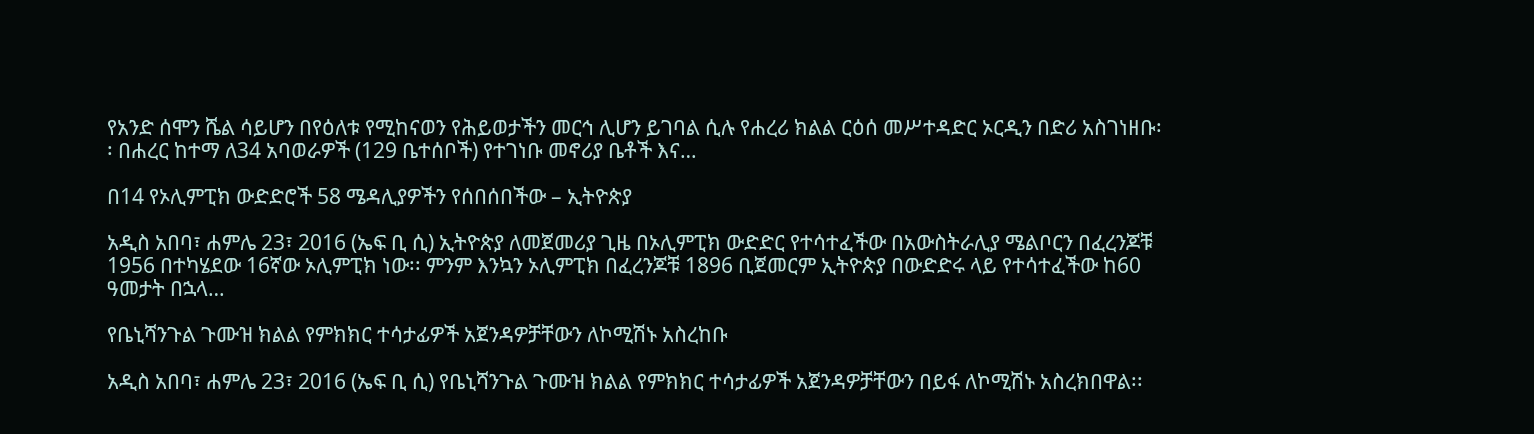የአንድ ሰሞን ሼል ሳይሆን በየዕለቱ የሚከናወን የሕይወታችን መርኅ ሊሆን ይገባል ሲሉ የሐረሪ ክልል ርዕሰ መሥተዳድር ኦርዲን በድሪ አስገነዘቡ፡፡ በሐረር ከተማ ለ34 አባወራዎች (129 ቤተሰቦች) የተገነቡ መኖሪያ ቤቶች እና…

በ14 የኦሊምፒክ ውድድሮች 58 ሜዳሊያዎችን የሰበሰበችው – ኢትዮጵያ

አዲስ አበባ፣ ሐምሌ 23፣ 2016 (ኤፍ ቢ ሲ) ኢትዮጵያ ለመጀመሪያ ጊዜ በኦሊምፒክ ውድድር የተሳተፈችው በአውስትራሊያ ሜልቦርን በፈረንጆቹ 1956 በተካሄደው 16ኛው ኦሊምፒክ ነው፡፡ ምንም እንኳን ኦሊምፒክ በፈረንጆቹ 1896 ቢጀመርም ኢትዮጵያ በውድድሩ ላይ የተሳተፈችው ከ60 ዓመታት በኋላ…

የቤኒሻንጉል ጉሙዝ ክልል የምክክር ተሳታፊዎች አጀንዳዎቻቸውን ለኮሚሽኑ አስረከቡ

አዲስ አበባ፣ ሐምሌ 23፣ 2016 (ኤፍ ቢ ሲ) የቤኒሻንጉል ጉሙዝ ክልል የምክክር ተሳታፊዎች አጀንዳዎቻቸውን በይፋ ለኮሚሽኑ አስረክበዋል፡፡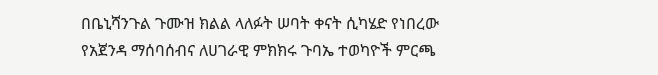በቤኒሻንጉል ጉሙዝ ክልል ላለፉት ሠባት ቀናት ሲካሄድ የነበረው የአጀንዳ ማሰባሰብና ለሀገራዊ ምክክሩ ጉባኤ ተወካዮች ምርጫ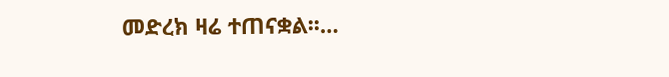መድረክ ዛሬ ተጠናቋል፡፡…